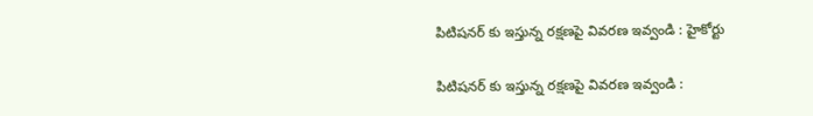పిటిషనర్‌ కు ఇస్తున్న రక్షణపై వివరణ ఇవ్వండి : హైకోర్టు

పిటిషనర్‌ కు ఇస్తున్న రక్షణపై వివరణ ఇవ్వండి :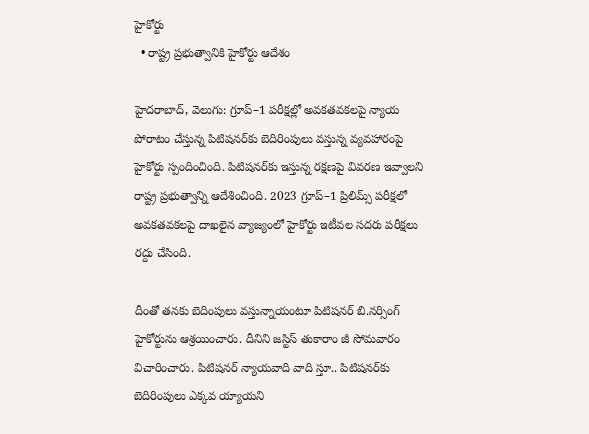హైకోర్టు
  • రాష్ట్ర ప్రభుత్వానికి హైకోర్టు ఆదేశం

హైదరాబాద్, వెలుగు: గ్రూప్‌–1 పరీక్షల్లో అవకతవకలపై న్యాయ పోరాటం చేస్తున్న పిటిషనర్‌కు బెదిరింపులు వస్తున్న వ్యవహారంపై హైకోర్టు స్పందించింది. పిటిషనర్‌కు ఇస్తున్న రక్షణపై వివరణ ఇవ్వాలని రాష్ట్ర ప్రభుత్వాన్ని ఆదేశించింది. 2023 గ్రూప్‌–1 ప్రిలిమ్స్‌ పరీక్షలో అవకతవకలపై దాఖలైన వ్యాజ్యంలో హైకోర్టు ఇటీవల సదరు పరీక్షలు రద్దు చేసింది.

దీంతో తనకు బెదింపులు వస్తున్నాయంటూ పిటిషనర్‌ బి.నర్సింగ్‌ హైకోర్టును ఆశ్రయించారు. దీనిని జస్టిస్‌ తుకారాం జీ సోమవారం విచారించారు. పిటిషనర్ న్యాయవాది వాది స్తూ.. పిటిషనర్‌కు బెదిరింపులు ఎక్కవ య్యాయని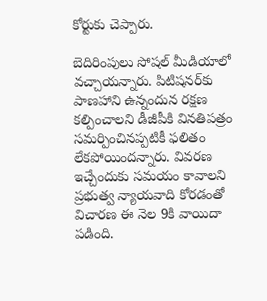కోర్టుకు చెప్పారు.

బెదిరింపులు సోషల్‌ మీడియాలో వచ్చాయన్నారు. పిటిషనర్‌కు పాణహాని ఉన్నందున రక్షణ కల్పించాలని డీజీపీకి వినతిపత్రం సమర్పించినప్పటికీ ఫలితం లేకపోయిందన్నారు. వివరణ ఇచ్చేందుకు సమయం కావాలని ప్రభుత్వ న్యాయవాది కోరడంతో విచారణ ఈ నెల 9కి వాయిదా పడింది.